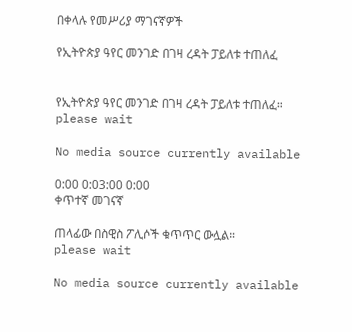በቀላሉ የመሥሪያ ማገናኛዎች

የኢትዮጵያ ዓየር መንገድ በገዛ ረዳት ፓይለቱ ተጠለፈ


የኢትዮጵያ ዓየር መንገድ በገዛ ረዳት ፓይለቱ ተጠለፈ።
please wait

No media source currently available

0:00 0:03:00 0:00
ቀጥተኛ መገናኛ

ጠላፊው በስዊስ ፖሊሶች ቁጥጥር ውሏል።
please wait

No media source currently available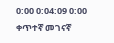0:00 0:04:09 0:00
ቀጥተኛ መገናኛ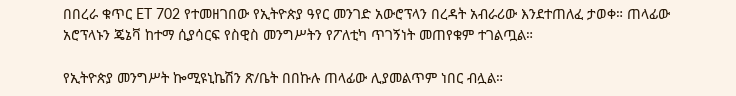በበረራ ቁጥር ET 702 የተመዘገበው የኢትዮጵያ ዓየር መንገድ አውሮፕላን በረዳት አብራሪው እንደተጠለፈ ታወቀ። ጠላፊው አሮፕላኑን ጄኔቫ ከተማ ሲያሳርፍ የስዊስ መንግሥትን የፖለቲካ ጥገኝነት መጠየቁም ተገልጧል።

የኢትዮጵያ መንግሥት ኰሚዩኒኬሽን ጽ/ቤት በበኩሉ ጠላፊው ሊያመልጥም ነበር ብሏል።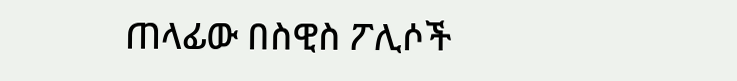ጠላፊው በስዊስ ፖሊሶች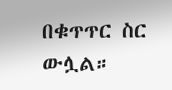በቁጥጥር ስር ውሏል።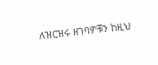ለዝርዝሩ ዘገባዎቹን ከዚህ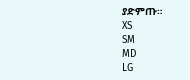ያድምጡ።
XS
SM
MD
LG